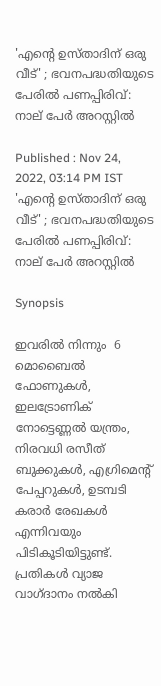'എന്റെ ഉസ്താദിന് ഒരു വീട്' ; ഭവനപദ്ധതിയുടെ പേരില്‍ പണപ്പിരിവ്: നാല് പേര്‍ അറസ്റ്റില്‍

Published : Nov 24, 2022, 03:14 PM IST
'എന്റെ ഉസ്താദിന് ഒരു വീട്' ; ഭവനപദ്ധതിയുടെ പേരില്‍ പണപ്പിരിവ്: നാല് പേര്‍ അറസ്റ്റില്‍

Synopsis

ഇവരില്‍ നിന്നും  6 മൊബൈല്‍ ഫോണുകള്‍, ഇലട്രോണിക് നോട്ടെണ്ണല്‍ യന്ത്രം, നിരവധി രസീത് ബുക്കുകള്‍, എഗ്രിമെന്റ് പേപ്പറുകള്‍, ഉടമ്പടി കരാര്‍ രേഖകള്‍ എന്നിവയും പിടികൂടിയിട്ടുണ്ട്. പ്രതികള്‍ വ്യാജ വാഗ്ദാനം നല്‍കി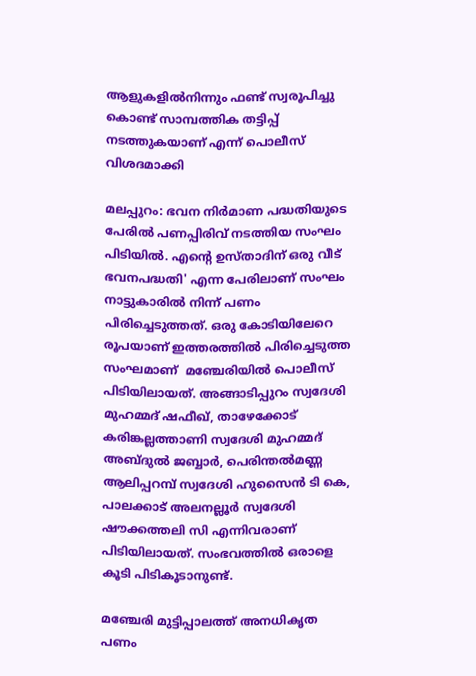ആളുകളില്‍നിന്നും ഫണ്ട് സ്വരൂപിച്ചു കൊണ്ട് സാമ്പത്തിക തട്ടിപ്പ് നടത്തുകയാണ് എന്ന് പൊലീസ് വിശദമാക്കി

മലപ്പുറം: ഭവന നിര്‍മാണ പദ്ധതിയുടെ പേരില്‍ പണപ്പിരിവ് നടത്തിയ സംഘം പിടിയില്‍. എന്റെ ഉസ്താദിന് ഒരു വീട് ഭവനപദ്ധതി' എന്ന പേരിലാണ് സംഘം നാട്ടുകാരില്‍ നിന്ന് പണം പിരിച്ചെടുത്തത്. ഒരു കോടിയിലേറെ രൂപയാണ് ഇത്തരത്തില്‍ പിരിച്ചെടുത്ത സംഘമാണ്  മഞ്ചേരിയില്‍ പൊലീസ് പിടിയിലായത്. അങ്ങാടിപ്പുറം സ്വദേശി മുഹമ്മദ് ഷഫീഖ്, താഴേക്കോട് കരിങ്കല്ലത്താണി സ്വദേശി മുഹമ്മദ് അബ്ദുല്‍ ജബ്ബാര്‍, പെരിന്തല്‍മണ്ണ ആലിപ്പറമ്പ് സ്വദേശി ഹുസൈന്‍ ടി കെ, പാലക്കാട് അലനല്ലൂര്‍ സ്വദേശി ഷൗക്കത്തലി സി എന്നിവരാണ് പിടിയിലായത്. സംഭവത്തില്‍ ഒരാളെ കൂടി പിടികൂടാനുണ്ട്.

മഞ്ചേരി മുട്ടിപ്പാലത്ത് അനധികൃത പണം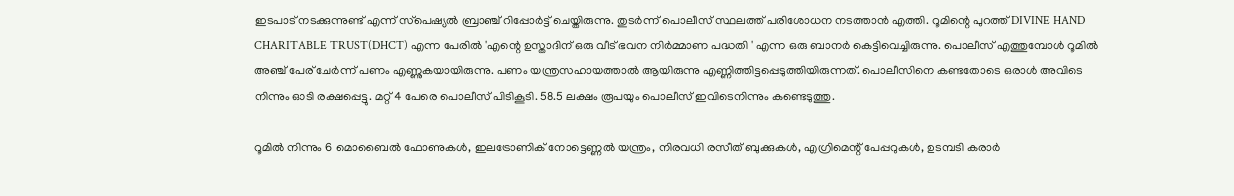ഇടപാട് നടക്കുന്നുണ്ട് എന്ന് സ്‌പെഷ്യല്‍ ബ്രാഞ്ച് റിപ്പോര്‍ട്ട് ചെയ്തിരുന്നു. തുടര്‍ന്ന് പൊലീസ് സ്ഥലത്ത് പരിശോധന നടത്താന്‍ എത്തി. റൂമിന്റെ പുറത്ത് DIVINE HAND CHARITABLE TRUST(DHCT) എന്ന പേരില്‍ 'എന്റെ ഉസ്താദിന് ഒരു വീട് ഭവന നിര്‍മ്മാണ പദ്ധതി ' എന്ന ഒരു ബാനര്‍ കെട്ടിവെച്ചിരുന്നു. പൊലീസ് എത്തുമ്പോള്‍ റൂമില്‍ അഞ്ച് പേര് ചേര്‍ന്ന് പണം എണ്ണുകയായിരുന്നു. പണം യന്ത്രസഹായത്താല്‍ ആയിരുന്നു എണ്ണിത്തിട്ടപ്പെടുത്തിയിരുന്നത്. പൊലീസിനെ കണ്ടതോടെ ഒരാള്‍ അവിടെ നിന്നും ഓടി രക്ഷപ്പെട്ടു. മറ്റ് 4 പേരെ പൊലീസ് പിടികൂടി. 58.5 ലക്ഷം രൂപയും പൊലീസ് ഇവിടെനിന്നും കണ്ടെടുത്തു.

റൂമില്‍ നിന്നും 6 മൊബൈല്‍ ഫോണുകള്‍, ഇലട്രോണിക് നോട്ടെണ്ണല്‍ യന്ത്രം, നിരവധി രസീത് ബുക്കുകള്‍, എഗ്രിമെന്റ് പേപ്പറുകള്‍, ഉടമ്പടി കരാര്‍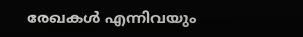രേഖകള്‍ എന്നിവയും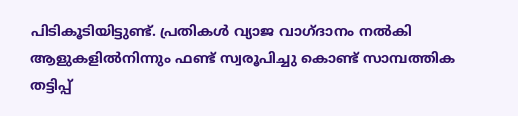പിടികൂടിയിട്ടുണ്ട്. പ്രതികള്‍ വ്യാജ വാഗ്ദാനം നല്‍കി ആളുകളില്‍നിന്നും ഫണ്ട് സ്വരൂപിച്ചു കൊണ്ട് സാമ്പത്തിക തട്ടിപ്പ്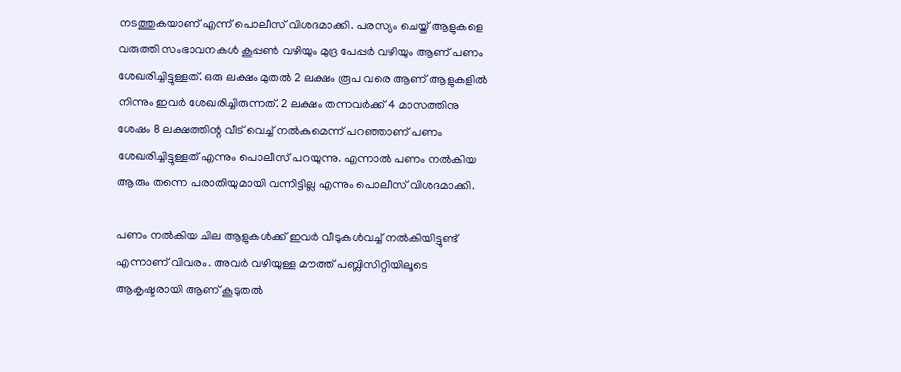നടത്തുകയാണ് എന്ന് പൊലീസ് വിശദമാക്കി. പരസ്യം ചെയ്ത് ആളുകളെ വരുത്തി സംഭാവനകള്‍ കൂപ്പണ്‍ വഴിയും മുദ്ര പേപ്പര്‍ വഴിയും ആണ് പണം ശേഖരിച്ചിട്ടുള്ളത്. ഒരു ലക്ഷം മുതല്‍ 2 ലക്ഷം രൂപ വരെ ആണ് ആളുകളില്‍ നിന്നും ഇവര്‍ ശേഖരിച്ചിരുന്നത്. 2 ലക്ഷം തന്നവര്‍ക്ക് 4 മാസത്തിനു ശേഷം 8 ലക്ഷത്തിന്റ വീട് വെച്ച് നല്‍കുമെന്ന് പറഞ്ഞാണ് പണം ശേഖരിച്ചിട്ടുള്ളത് എന്നും പൊലീസ് പറയുന്നു. എന്നാല്‍ പണം നല്‍കിയ ആരും തന്നെ പരാതിയുമായി വന്നിട്ടില്ല എന്നും പൊലീസ് വിശദമാക്കി.

പണം നല്‍കിയ ചില ആളുകള്‍ക്ക് ഇവര്‍ വീടുകള്‍വച്ച് നല്‍കിയിട്ടുണ്ട് എന്നാണ് വിവരം. അവര്‍ വഴിയുള്ള മൗത്ത് പബ്ലിസിറ്റിയിലൂടെ ആകൃഷ്ടരായി ആണ് കൂടുതല്‍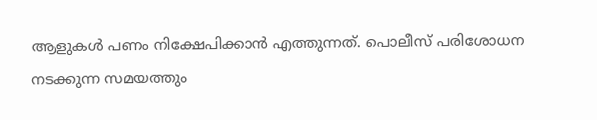ആളുകള്‍ പണം നിക്ഷേപിക്കാന്‍ എത്തുന്നത്. പൊലീസ് പരിശോധന നടക്കുന്ന സമയത്തും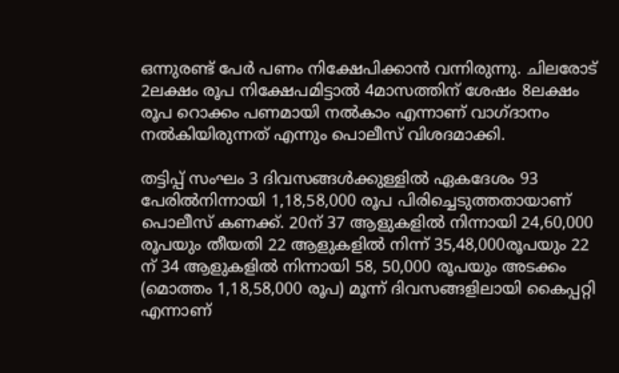ഒന്നുരണ്ട് പേര്‍ പണം നിക്ഷേപിക്കാന്‍ വന്നിരുന്നു. ചിലരോട് 2ലക്ഷം രൂപ നിക്ഷേപമിട്ടാല്‍ 4മാസത്തിന് ശേഷം 8ലക്ഷം രൂപ റൊക്കം പണമായി നല്‍കാം എന്നാണ് വാഗ്ദാനം നല്‍കിയിരുന്നത് എന്നും പൊലീസ് വിശദമാക്കി.

തട്ടിപ്പ് സംഘം 3 ദിവസങ്ങള്‍ക്കുള്ളില്‍ ഏകദേശം 93 പേരില്‍നിന്നായി 1,18,58,000 രൂപ പിരിച്ചെടുത്തതായാണ് പൊലീസ് കണക്ക്. 20ന് 37 ആളുകളില്‍ നിന്നായി 24,60,000 രൂപയും തീയതി 22 ആളുകളില്‍ നിന്ന് 35,48,000രൂപയും 22 ന് 34 ആളുകളില്‍ നിന്നായി 58, 50,000 രൂപയും അടക്കം (മൊത്തം 1,18,58,000 രൂപ) മൂന്ന് ദിവസങ്ങളിലായി കൈപ്പറ്റി എന്നാണ്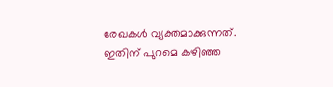രേഖകള്‍ വ്യക്തമാക്കുന്നത്. ഇതിന് പുറമെ കഴിഞ്ഞ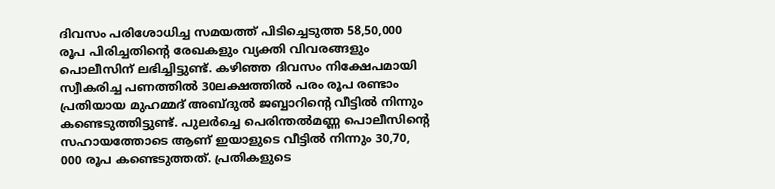ദിവസം പരിശോധിച്ച സമയത്ത് പിടിച്ചെടുത്ത 58,50,000 രൂപ പിരിച്ചതിന്റെ രേഖകളും വ്യക്തി വിവരങ്ങളും പൊലീസിന് ലഭിച്ചിട്ടുണ്ട്. കഴിഞ്ഞ ദിവസം നിക്ഷേപമായി സ്വീകരിച്ച പണത്തില്‍ 30ലക്ഷത്തില്‍ പരം രൂപ രണ്ടാം പ്രതിയായ മുഹമ്മദ് അബ്ദുല്‍ ജബ്ബാറിന്റെ വീട്ടില്‍ നിന്നും കണ്ടെടുത്തിട്ടുണ്ട്. പുലര്‍ച്ചെ പെരിന്തല്‍മണ്ണ പൊലീസിന്റെ സഹായത്തോടെ ആണ് ഇയാളുടെ വീട്ടില്‍ നിന്നും 30,70, 000 രൂപ കണ്ടെടുത്തത്. പ്രതികളുടെ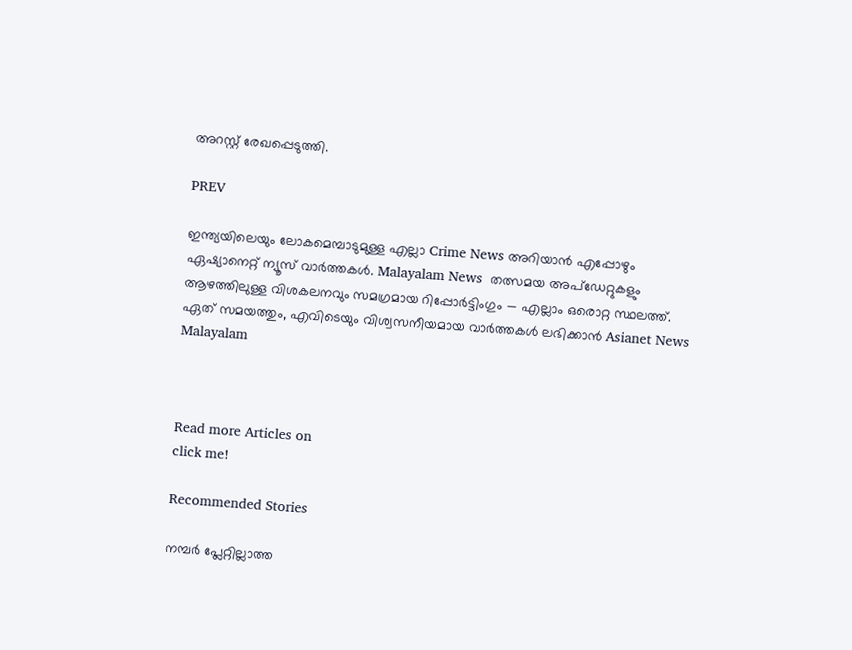അറസ്റ്റ് രേഖപ്പെടുത്തി.

PREV

ഇന്ത്യയിലെയും ലോകമെമ്പാടുമുള്ള എല്ലാ Crime News അറിയാൻ എപ്പോഴും ഏഷ്യാനെറ്റ് ന്യൂസ് വാർത്തകൾ. Malayalam News  തത്സമയ അപ്‌ഡേറ്റുകളും ആഴത്തിലുള്ള വിശകലനവും സമഗ്രമായ റിപ്പോർട്ടിംഗും — എല്ലാം ഒരൊറ്റ സ്ഥലത്ത്. ഏത് സമയത്തും, എവിടെയും വിശ്വസനീയമായ വാർത്തകൾ ലഭിക്കാൻ Asianet News Malayalam



Read more Articles on
click me!

Recommended Stories

നമ്പർ പ്ലേറ്റില്ലാത്ത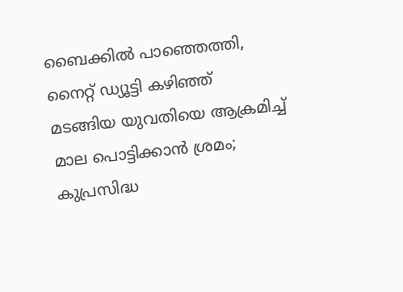ബൈക്കിൽ പാഞ്ഞെത്തി, നൈറ്റ് ഡ്യൂട്ടി കഴിഞ്ഞ് മടങ്ങിയ യുവതിയെ ആക്രമിച്ച് മാല പൊട്ടിക്കാൻ ശ്രമം; കുപ്രസിദ്ധ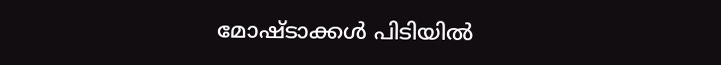മോഷ്ടാക്കൾ പിടിയിൽ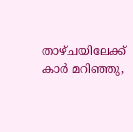താഴ്ചയിലേക്ക് കാർ മറിഞ്ഞു,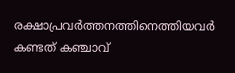രക്ഷാപ്രവർത്തനത്തിനെത്തിയവർ കണ്ടത് കഞ്ചാവ്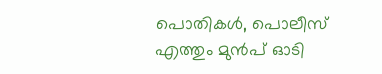പൊതികൾ, പൊലീസ് എത്തും മുൻപ് ഓടി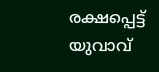രക്ഷപ്പെട്ട് യുവാവ്